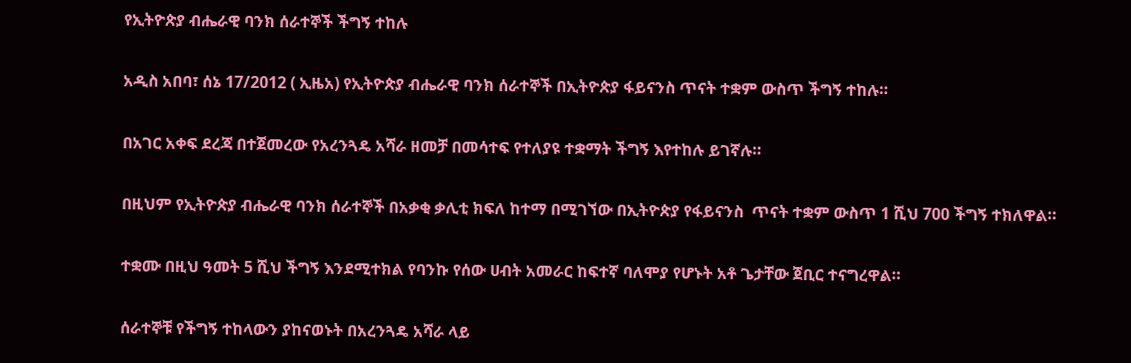የኢትዮጵያ ብሔራዊ ባንክ ሰራተኞች ችግኝ ተከሉ

አዲስ አበባ፣ ሰኔ 17/2012 ( ኢዜአ) የኢትዮጵያ ብሔራዊ ባንክ ሰራተኞች በኢትዮጵያ ፋይናንስ ጥናት ተቋም ውስጥ ችግኝ ተከሉ።

በአገር አቀፍ ደረጃ በተጀመረው የአረንጓዴ አሻራ ዘመቻ በመሳተፍ የተለያዩ ተቋማት ችግኝ እየተከሉ ይገኛሉ።

በዚህም የኢትዮጵያ ብሔራዊ ባንክ ሰራተኞች በአቃቂ ቃሊቲ ክፍለ ከተማ በሚገኘው በኢትዮጵያ የፋይናንስ  ጥናት ተቋም ውስጥ 1 ሺህ 700 ችግኝ ተክለዋል።

ተቋሙ በዚህ ዓመት 5 ሺህ ችግኝ እንደሚተክል የባንኩ የሰው ሀብት አመራር ከፍተኛ ባለሞያ የሆኑት አቶ ጌታቸው ጀቢር ተናግረዋል።

ሰራተኞቹ የችግኝ ተከላውን ያከናወኑት በአረንጓዴ አሻራ ላይ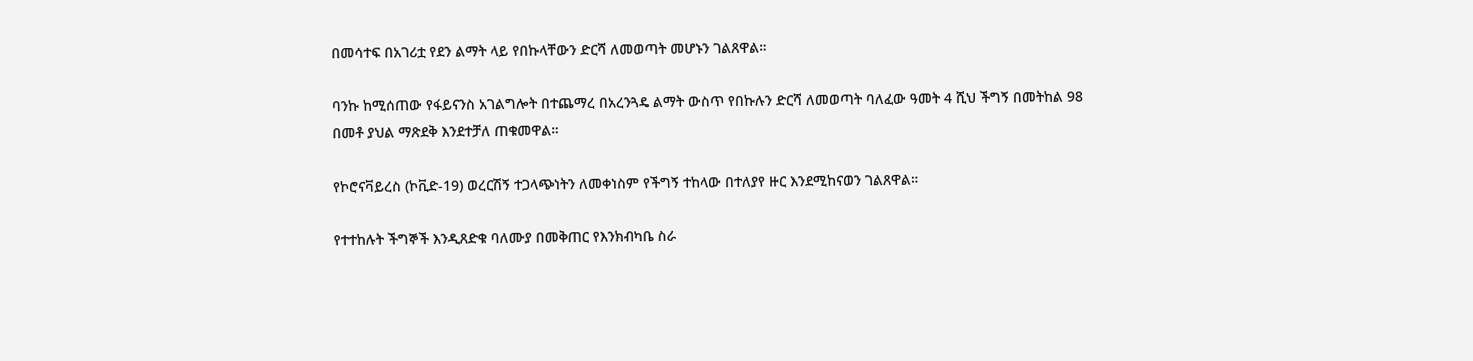በመሳተፍ በአገሪቷ የደን ልማት ላይ የበኩላቸውን ድርሻ ለመወጣት መሆኑን ገልጸዋል።

ባንኩ ከሚሰጠው የፋይናንስ አገልግሎት በተጨማረ በአረንጓዴ ልማት ውስጥ የበኩሉን ድርሻ ለመወጣት ባለፈው ዓመት 4 ሺህ ችግኝ በመትከል 98 በመቶ ያህል ማጽደቅ እንደተቻለ ጠቁመዋል።

የኮሮናቫይረስ (ኮቪድ-19) ወረርሽኝ ተጋላጭነትን ለመቀነስም የችግኝ ተከላው በተለያየ ዙር እንደሚከናወን ገልጸዋል።

የተተከሉት ችግኞች እንዲጸድቁ ባለሙያ በመቅጠር የእንክብካቤ ስራ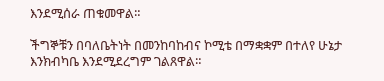እንደሚሰራ ጠቁመዋል።

ችግኞቹን በባለቤትነት በመንከባከብና ኮሚቴ በማቋቋም በተለየ ሁኔታ እንክብካቤ እንደሚደረግም ገልጸዋል።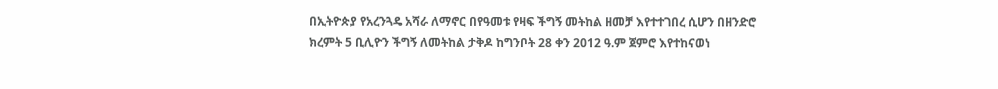በኢትዮጵያ የአረንጓዴ አሻራ ለማኖር በየዓመቱ የዛፍ ችግኝ መትከል ዘመቻ እየተተገበረ ሲሆን በዘንድሮ ክረምት 5 ቢሊዮን ችግኝ ለመትከል ታቅዶ ከግንቦት 28 ቀን 2012 ዓ.ም ጀምሮ እየተከናወነ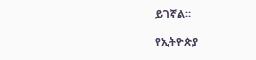ይገኛል።

የኢትዮጵያ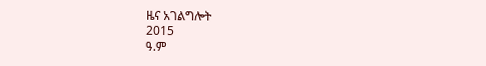ዜና አገልግሎት
2015
ዓ.ም